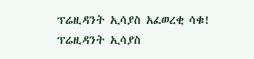ፕሬዚዳንት ኢሳያስ አፈወረቂ ሳቁ!
ፕሬዚዳንት ኢሳያስ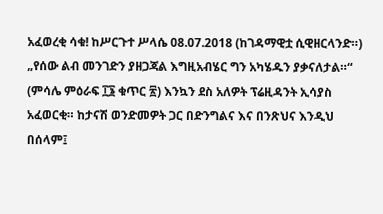አፈወረቂ ሳቁ! ከሥርጉተ ሥላሴ 08.07.2018 (ከገዳማዊቷ ሲዊዘርላንድ።) „የሰው ልብ መንገድን ያዘጋጃል እግዚአብሄር ግን አካሄዱን ያቃናለታል።“ (ምሳሌ ምዕራፍ ፲፮ ቁጥር ፳) እንኳን ደስ አለዎት ፕሬዚዳንት ኢሳያስ አፈወርቂ። ከታናሽ ወንድመዎት ጋር በድንግልና እና በንጽህና እንዲህ በሰላም፤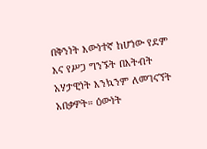በቅንነት እውነተኛ ከሆነው የደም እና የሥጋ ግንኙት በእትብት አሃታዊነት እንኳንም ለመገናኘት አበቃዎት። ዕውነት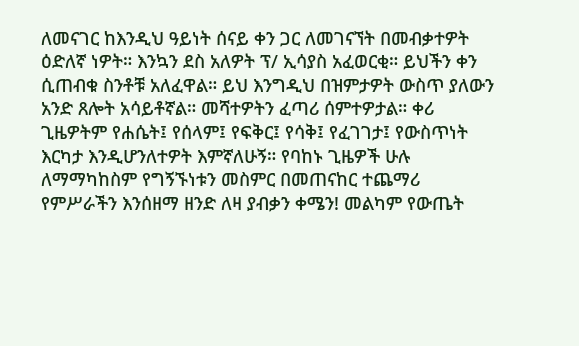ለመናገር ከእንዲህ ዓይነት ሰናይ ቀን ጋር ለመገናኘት በመብቃተዎት ዕድለኛ ነዎት። እንኳን ደስ አለዎት ፕ/ ኢሳያስ አፈወርቂ። ይህችን ቀን ሲጠብቁ ስንቶቹ አለፈዋል። ይህ እንግዲህ በዝምታዎት ውስጥ ያለውን አንድ ጸሎት አሳይቶኛል። መሻተዎትን ፈጣሪ ሰምተዎታል። ቀሪ ጊዜዎትም የሐሴት፤ የሰላም፤ የፍቅር፤ የሳቅ፤ የፈገገታ፤ የውስጥነት እርካታ እንዲሆንለተዎት እምኛለሁኝ። የባከኑ ጊዜዎች ሁሉ ለማማካከስም የግኝኙነቱን መስምር በመጠናከር ተጨማሪ የምሥራችን እንሰዘማ ዘንድ ለዛ ያብቃን ቀሜን! መልካም የውጤት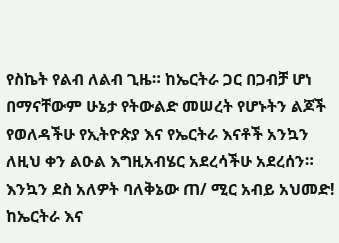የስኬት የልብ ለልብ ጊዜ። ከኤርትራ ጋር በጋብቻ ሆነ በማናቸውም ሁኔታ የትውልድ መሠረት የሆኑትን ልጆች የወለዳችሁ የኢትዮጵያ እና የኤርትራ እናቶች አንኳን ለዚህ ቀን ልዑል እግዚአብሄር አደረሳችሁ አደረሰን። እንኳን ደስ አለዎት ባለቅኔው ጠ/ ሚር አብይ አህመድ! ከኤርትራ እና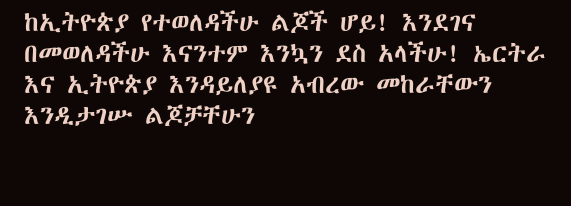ከኢትዮጵያ የተወለዳችሁ ልጆች ሆይ! እንደገና በመወለዳችሁ እናንተም እንኳን ደስ አላችሁ! ኤርትራ እና ኢትዮጵያ እንዳይለያዩ አብረው መከራቸውን እንዲታገሡ ልጆቻቸሁን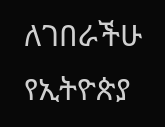ለገበራችሁ የኢትዮጵያ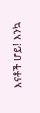እናቶች ሆይ! እንኳ